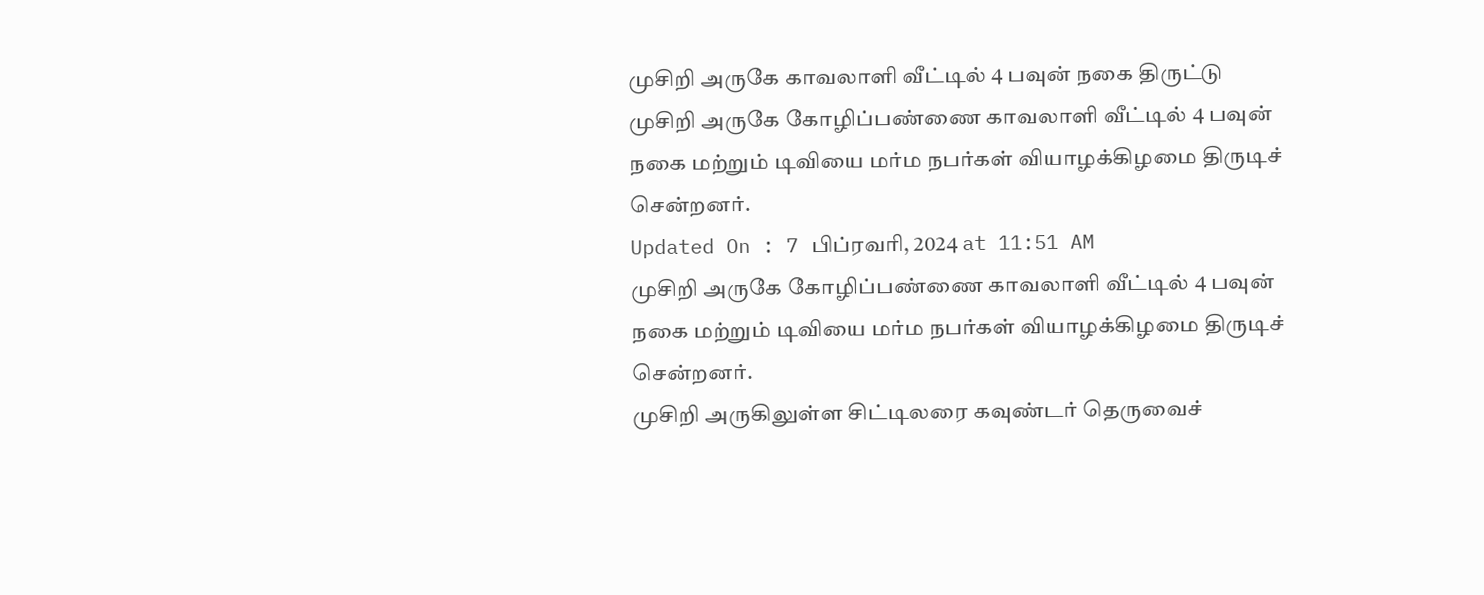முசிறி அருகே காவலாளி வீட்டில் 4 பவுன் நகை திருட்டு
முசிறி அருகே கோழிப்பண்ணை காவலாளி வீட்டில் 4 பவுன் நகை மற்றும் டிவியை மர்ம நபர்கள் வியாழக்கிழமை திருடிச் சென்றனர்.
Updated On : 7 பிப்ரவரி, 2024 at 11:51 AM
முசிறி அருகே கோழிப்பண்ணை காவலாளி வீட்டில் 4 பவுன் நகை மற்றும் டிவியை மர்ம நபர்கள் வியாழக்கிழமை திருடிச் சென்றனர்.
முசிறி அருகிலுள்ள சிட்டிலரை கவுண்டர் தெருவைச்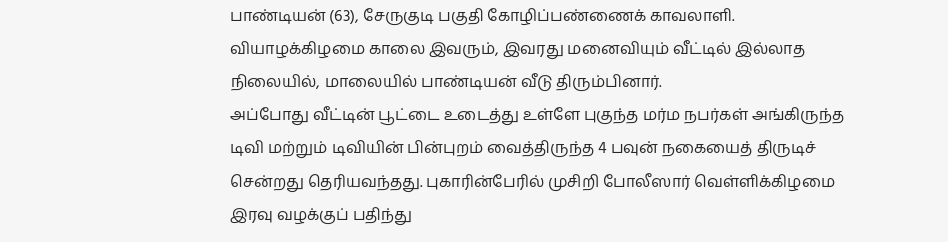பாண்டியன் (63), சேருகுடி பகுதி கோழிப்பண்ணைக் காவலாளி. வியாழக்கிழமை காலை இவரும், இவரது மனைவியும் வீட்டில் இல்லாத நிலையில், மாலையில் பாண்டியன் வீடு திரும்பினார்.
அப்போது வீட்டின் பூட்டை உடைத்து உள்ளே புகுந்த மர்ம நபர்கள் அங்கிருந்த டிவி மற்றும் டிவியின் பின்புறம் வைத்திருந்த 4 பவுன் நகையைத் திருடிச் சென்றது தெரியவந்தது. புகாரின்பேரில் முசிறி போலீஸார் வெள்ளிக்கிழமை இரவு வழக்குப் பதிந்து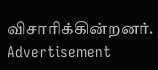விசாரிக்கின்றனர்.
Advertisement